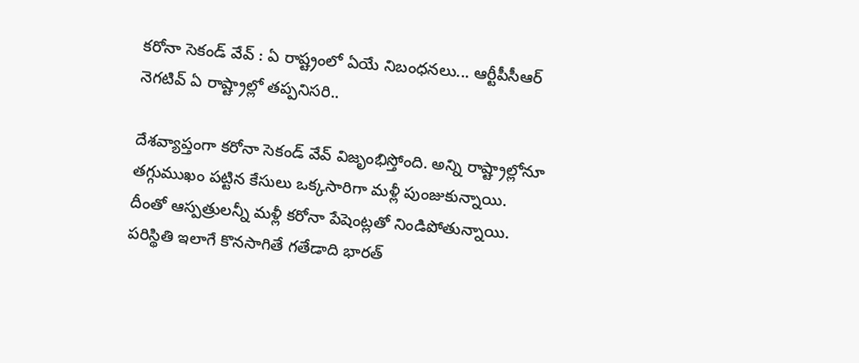కరోనా సెకండ్ వేవ్ : ఏ రాష్ట్రంలో ఏయే నిబంధనలు... ఆర్టీపీసీఆర్ నెగటివ్ ఏ రాష్ట్రాల్లో తప్పనిసరి..

దేశవ్యాప్తంగా కరోనా సెకండ్ వేవ్ విజృంభిస్తోంది. అన్ని రాష్ట్రాల్లోనూ తగ్గుముఖం పట్టిన కేసులు ఒక్కసారిగా మళ్లీ పుంజుకున్నాయి. దీంతో ఆస్పత్రులన్నీ మళ్లీ కరోనా పేషెంట్లతో నిండిపోతున్నాయి. పరిస్థితి ఇలాగే కొనసాగితే గతేడాది భారత్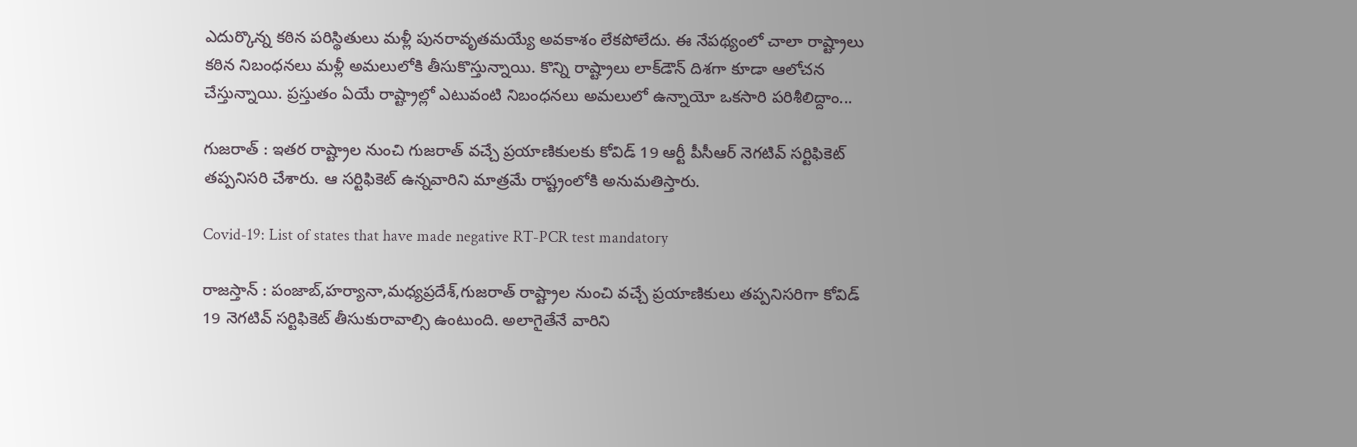ఎదుర్కొన్న కఠిన పరిస్థితులు మళ్లీ పునరావృతమయ్యే అవకాశం లేకపోలేదు. ఈ నేపథ్యంలో చాలా రాష్ట్రాలు కఠిన నిబంధనలు మళ్లీ అమలులోకి తీసుకొస్తున్నాయి. కొన్ని రాష్ట్రాలు లాక్‌డౌన్ దిశగా కూడా ఆలోచన చేస్తున్నాయి. ప్రస్తుతం ఏయే రాష్ట్రాల్లో ఎటువంటి నిబంధనలు అమలులో ఉన్నాయో ఒకసారి పరిశీలిద్దాం...

గుజరాత్ : ఇతర రాష్ట్రాల నుంచి గుజరాత్ వచ్చే ప్రయాణికులకు కోవిడ్ 19 ఆర్టీ పీసీఆర్ నెగటివ్ సర్టిఫికెట్ తప్పనిసరి చేశారు. ఆ సర్టిఫికెట్ ఉన్నవారిని మాత్రమే రాష్ట్రంలోకి అనుమతిస్తారు.

Covid-19: List of states that have made negative RT-PCR test mandatory

రాజస్తాన్ : పంజాబ్,హర్యానా,మధ్యప్రదేశ్,గుజరాత్ రాష్ట్రాల నుంచి వచ్చే ప్రయాణికులు తప్పనిసరిగా కోవిడ్ 19 నెగటివ్ సర్టిఫికెట్ తీసుకురావాల్సి ఉంటుంది. అలాగైతేనే వారిని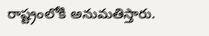రాష్ట్రంలోకి అనుమతిస్తారు.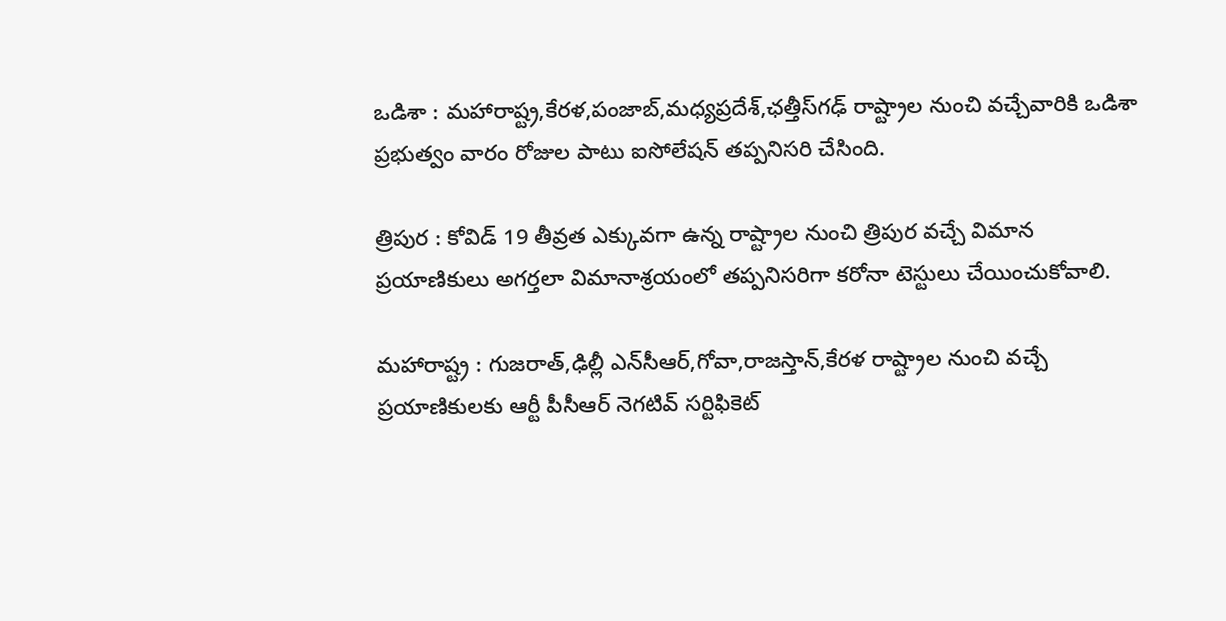ఒడిశా : మహారాష్ట్ర,కేరళ,పంజాబ్,మధ్యప్రదేశ్,ఛత్తీస్‌గఢ్ రాష్ట్రాల నుంచి వచ్చేవారికి ఒడిశా ప్రభుత్వం వారం రోజుల పాటు ఐసోలేషన్ తప్పనిసరి చేసింది.

త్రిపుర : కోవిడ్ 19 తీవ్రత ఎక్కువగా ఉన్న రాష్ట్రాల నుంచి త్రిపుర వచ్చే విమాన ప్రయాణికులు అగర్తలా విమానాశ్రయంలో తప్పనిసరిగా కరోనా టెస్టులు చేయించుకోవాలి.

మహారాష్ట్ర : గుజరాత్,ఢిల్లీ ఎన్‌సీఆర్,గోవా,రాజస్తాన్,కేరళ రాష్ట్రాల నుంచి వచ్చే ప్రయాణికులకు ఆర్టీ పీసీఆర్ నెగటివ్ సర్టిఫికెట్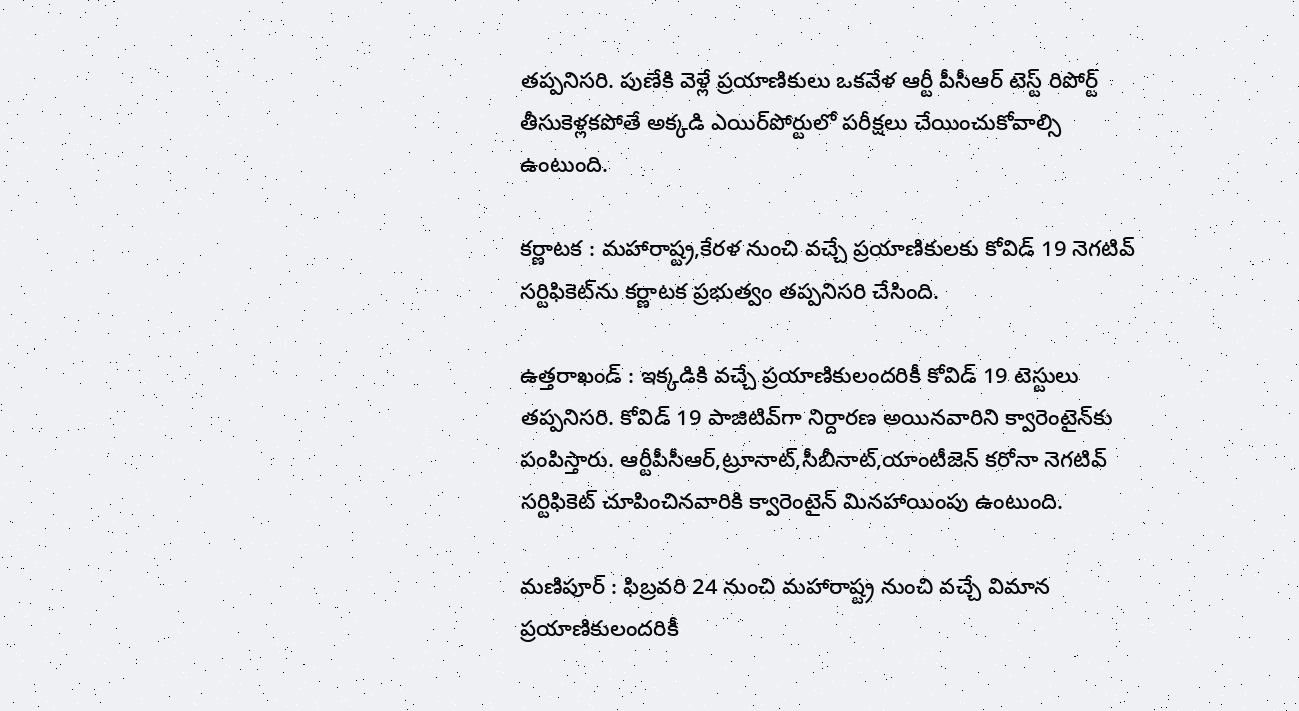తప్పనిసరి. పుణేకి వెళ్లే ప్రయాణికులు ఒకవేళ ఆర్టీ పీసీఆర్ టెస్ట్ రిపోర్ట్ తీసుకెళ్లకపోతే అక్కడి ఎయిర్‌పోర్టులో పరీక్షలు చేయించుకోవాల్సి ఉంటుంది.

కర్ణాటక : మహారాష్ట్ర,కేరళ నుంచి వచ్చే ప్రయాణికులకు కోవిడ్ 19 నెగటివ్ సర్టిఫికెట్‌ను కర్ణాటక ప్రభుత్వం తప్పనిసరి చేసింది.

ఉత్తరాఖండ్ : ఇక్కడికి వచ్చే ప్రయాణికులందరికీ కోవిడ్ 19 టెస్టులు తప్పనిసరి. కోవిడ్ 19 పాజిటివ్‌గా నిర్దారణ అయినవారిని క్వారెంటైన్‌కు పంపిస్తారు. ఆర్టీపీసీఆర్,ట్రూనాట్,సీబీనాట్,యాంటీజెన్ కరోనా నెగటివ్ సర్టిఫికెట్ చూపించినవారికి క్వారెంటైన్ మినహాయింపు ఉంటుంది.

మణిపూర్ : ఫిబ్రవరి 24 నుంచి మహారాష్ట్ర నుంచి వచ్చే విమాన ప్రయాణికులందరికీ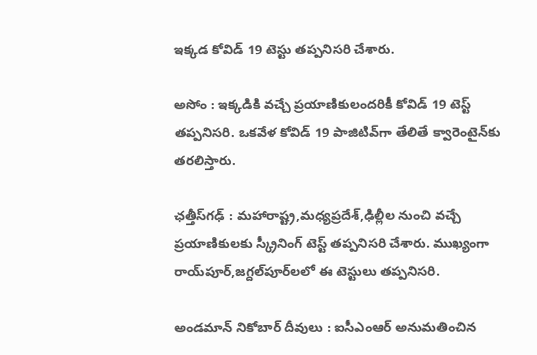ఇక్కడ కోవిడ్ 19 టెస్టు తప్పనిసరి చేశారు.

అసోం : ఇక్కడికి వచ్చే ప్రయాణికులందరికీ కోవిడ్ 19 టెస్ట్ తప్పనిసరి. ఒకవేళ కోవిడ్ 19 పాజిటివ్‌గా తేలితే క్వారెంటైన్‌కు తరలిస్తారు.

ఛత్తీస్‌గఢ్ : మహారాష్ట్ర,మధ్యప్రదేశ్,ఢిల్లీల నుంచి వచ్చే ప్రయాణికులకు స్క్రీనింగ్ టెస్ట్ తప్పనిసరి చేశారు. ముఖ్యంగా రాయ్‌పూర్,జగ్దల్‌పూర్‌లలో ఈ టెస్టులు తప్పనిసరి.

అండమాన్ నికోబార్ దీవులు : ఐసీఎంఆర్ అనుమతించిన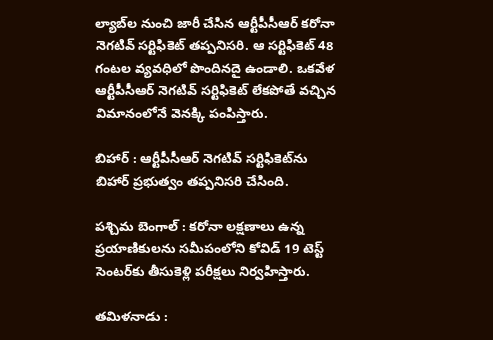ల్యాబ్‌ల నుంచి జారీ చేసిన ఆర్టీపీసీఆర్ కరోనా నెగటివ్ సర్టిఫికెట్ తప్పనిసరి. ఆ సర్టిఫికెట్ 48 గంటల వ్యవధిలో పొందినదై ఉండాలి. ఒకవేళ ఆర్టీపీసీఆర్ నెగటివ్ సర్టిఫికెట్ లేకపోతే వచ్చిన విమానంలోనే వెనక్కి పంపిస్తారు.

బిహార్ : ఆర్టీపీసీఆర్ నెగటివ్ సర్టిఫికెట్‌ను బిహార్ ప్రభుత్వం తప్పనిసరి చేసింది.

పశ్చిమ బెంగాల్ : కరోనా లక్షణాలు ఉన్న ప్రయాణికులను సమీపంలోని కోవిడ్ 19 టెస్ట్ సెంటర్‌కు తీసుకెళ్లి పరీక్షలు నిర్వహిస్తారు.

తమిళనాడు :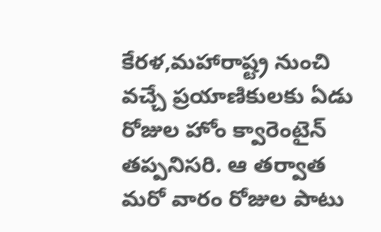కేరళ,మహారాష్ట్ర నుంచి వచ్చే ప్రయాణికులకు ఏడు రోజుల హోం క్వారెంటైన్‌ తప్పనిసరి. ఆ తర్వాత మరో వారం రోజుల పాటు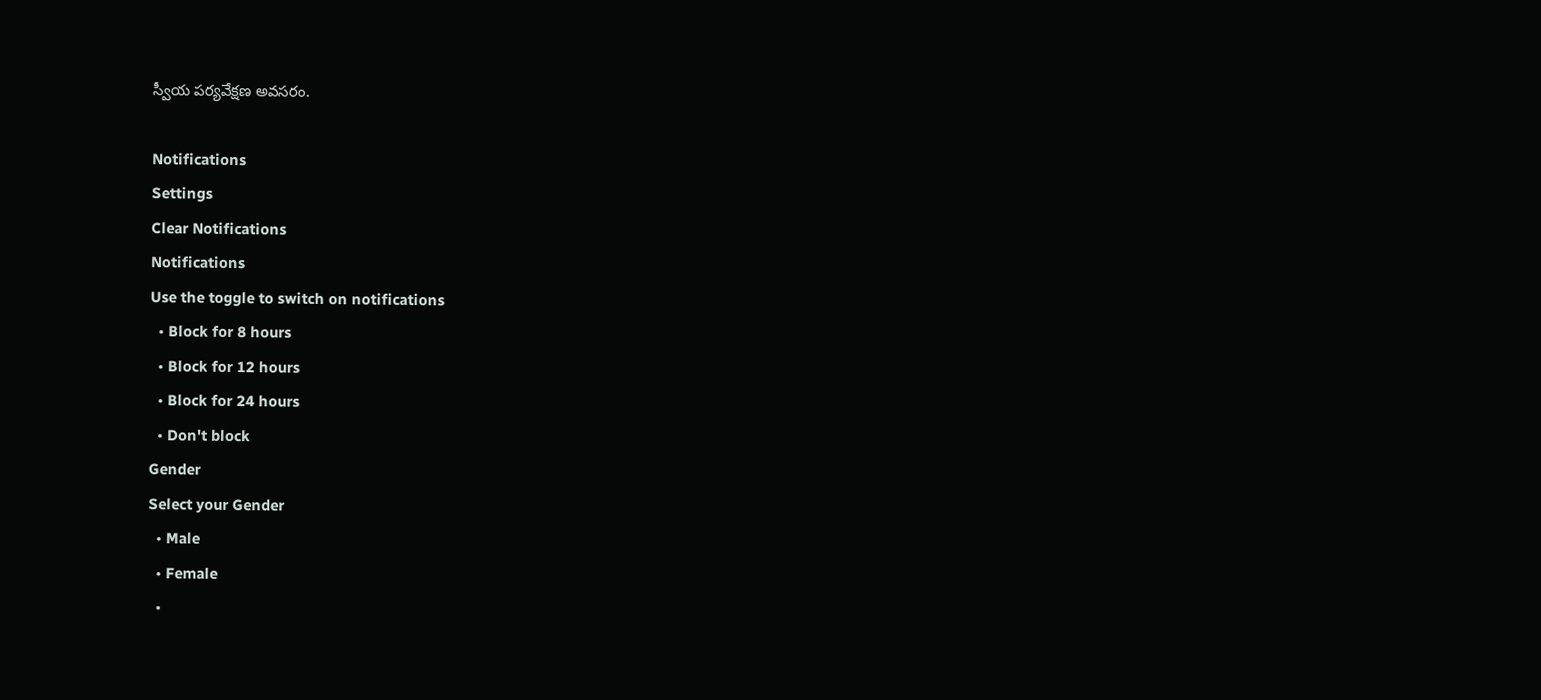స్వీయ పర్యవేక్షణ అవసరం.

Notifications
Settings
Clear Notifications
Notifications
Use the toggle to switch on notifications
  • Block for 8 hours
  • Block for 12 hours
  • Block for 24 hours
  • Don't block
Gender
Select your Gender
  • Male
  • Female
  •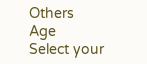Others
Age
Select your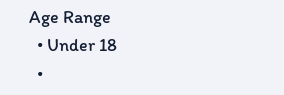Age Range
  • Under 18
  •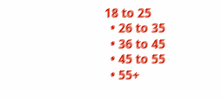18 to 25
  • 26 to 35
  • 36 to 45
  • 45 to 55
  • 55+